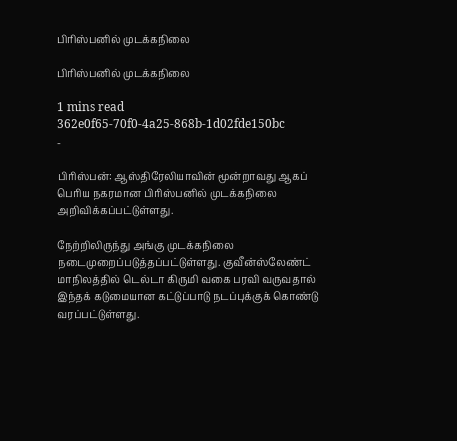பிரிஸ்பனில் முடக்கநிலை

பிரிஸ்பனில் முடக்கநிலை

1 mins read
362e0f65-70f0-4a25-868b-1d02fde150bc
-

பிரிஸ்பன்: ஆஸ்திரேலியாவின் மூன்றாவது ஆகப் பெரிய நகரமான பிரிஸ்பனில் முடக்கநிலை அறிவிக்கப்பட்டுள்ளது.

நேற்றிலிருந்து அங்கு முடக்கநிலை நடைமுறைப்படுத்தப்பட்டுள்ளது. குவீன்ஸ்லேண்ட் மாநிலத்தில் டெல்டா கிருமி வகை பரவி வருவதால் இந்தக் கடுமையான கட்டுப்பாடு நடப்புக்குக் கொண்டு வரப்பட்டுள்ளது.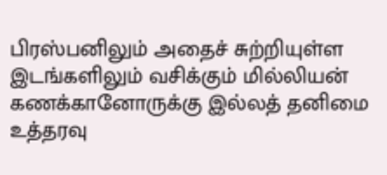பிரஸ்பனிலும் அதைச் சுற்றியுள்ள இடங்களிலும் வசிக்கும் மில்லியன் கணக்கானோருக்கு இல்லத் தனிமை உத்தரவு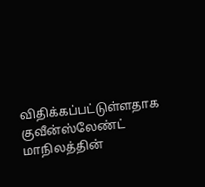விதிக்கப்பட்டுள்ளதாக குவீன்ஸ்லேண்ட் மாநிலத்தின்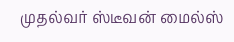முதல்வர் ஸ்டீவன் மைல்ஸ்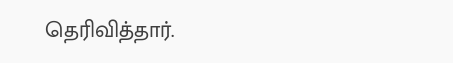தெரிவித்தார்.